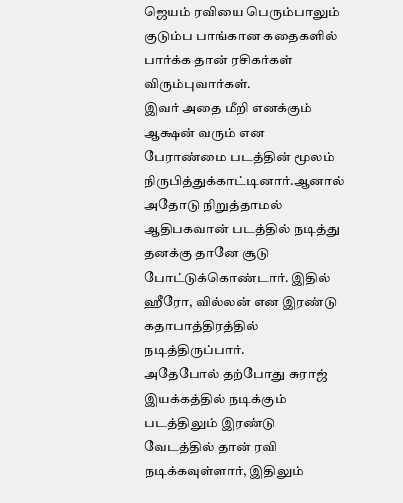ஜெயம் ரவியை பெரும்பாலும் குடும்ப பாங்கான கதைகளில் பார்க்க தான் ரசிகர்கள் விரும்புவார்கள்.
இவர் அதை மீறி எனக்கும் ஆக்ஷன் வரும் என பேராண்மை படத்தின் மூலம் நிருபித்துக்காட்டினார்.ஆனால் அதோடு நிறுத்தாமல் ஆதிபகவான் படத்தில் நடித்து தனக்கு தானே சூடு போட்டுக்கொண்டார். இதில் ஹீரோ, வில்லன் என இரண்டு கதாபாத்திரத்தில் நடித்திருப்பார்.
அதேபோல் தற்போது சுராஜ் இயக்கத்தில் நடிக்கும் படத்திலும் இரண்டு வேடத்தில் தான் ரவி நடிக்கவுள்ளார், இதிலும்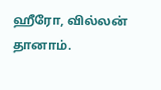ஹீரோ, வில்லன் தானாம்.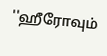''ஹீரோவும்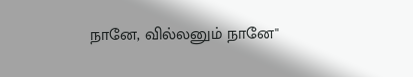நானே, வில்லனும் நானே''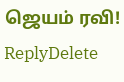ஜெயம் ரவி!
ReplyDelete